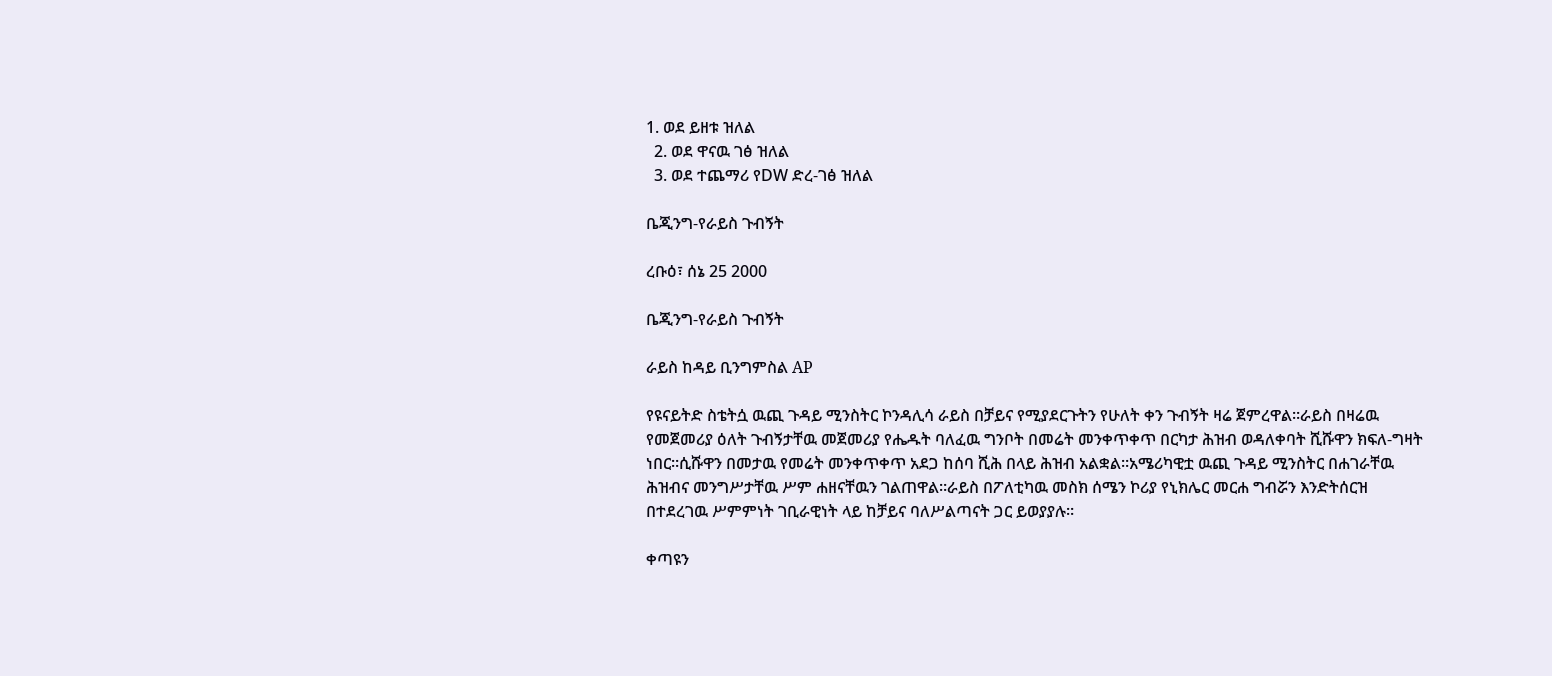1. ወደ ይዘቱ ዝለል
  2. ወደ ዋናዉ ገፅ ዝለል
  3. ወደ ተጨማሪ የDW ድረ-ገፅ ዝለል

ቤጂንግ-የራይስ ጉብኝት

ረቡዕ፣ ሰኔ 25 2000

ቤጂንግ-የራይስ ጉብኝት

ራይስ ከዳይ ቢንግምስል AP

የዩናይትድ ስቴትሷ ዉጪ ጉዳይ ሚንስትር ኮንዳሊሳ ራይስ በቻይና የሚያደርጉትን የሁለት ቀን ጉብኝት ዛሬ ጀምረዋል።ራይስ በዛሬዉ የመጀመሪያ ዕለት ጉብኝታቸዉ መጀመሪያ የሔዱት ባለፈዉ ግንቦት በመሬት መንቀጥቀጥ በርካታ ሕዝብ ወዳለቀባት ሺሹዋን ክፍለ-ግዛት ነበር።ሲሹዋን በመታዉ የመሬት መንቀጥቀጥ አደጋ ከሰባ ሺሕ በላይ ሕዝብ አልቋል።አሜሪካዊቷ ዉጪ ጉዳይ ሚንስትር በሐገራቸዉ ሕዝብና መንግሥታቸዉ ሥም ሐዘናቸዉን ገልጠዋል።ራይስ በፖለቲካዉ መስክ ሰሜን ኮሪያ የኒክሌር መርሐ ግብሯን እንድትሰርዝ በተደረገዉ ሥምምነት ገቢራዊነት ላይ ከቻይና ባለሥልጣናት ጋር ይወያያሉ።

ቀጣዩን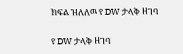ክፍል ዝለለዉ የ DW ታላቅ ዘገባ

የ DW ታላቅ ዘገባ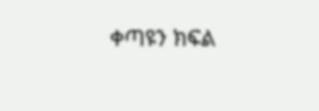ቀጣዩን ክፍል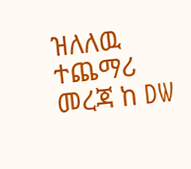ዝለለዉ ተጨማሪ መረጃ ከ DW